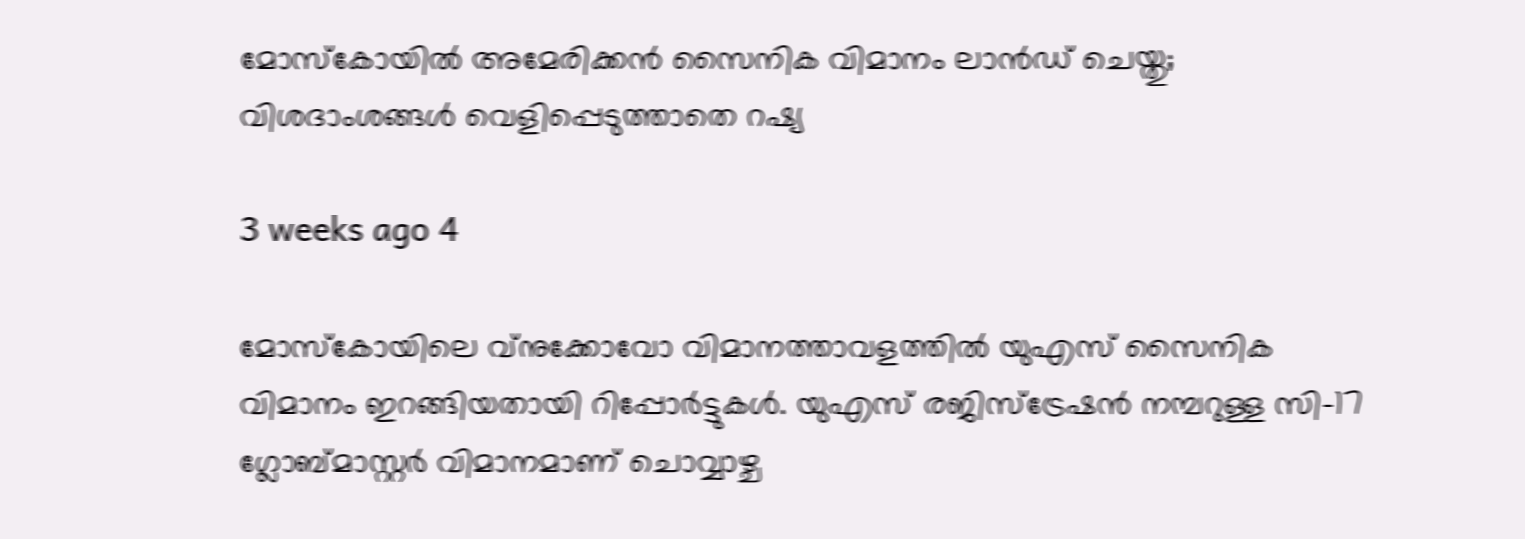മോസ്കോയിൽ അമേരിക്കൻ സൈനിക വിമാനം ലാൻഡ് ചെയ്തു; വിശദാംശങ്ങൾ വെളിപ്പെടുത്താതെ റഷ്യ

3 weeks ago 4

മോസ്കോയിലെ വ്നുക്കോവോ വിമാനത്താവളത്തിൽ യുഎസ് സൈനിക വിമാനം ഇറങ്ങിയതായി റിപ്പോർട്ടുകൾ. യുഎസ് രജിസ്ട്രേഷൻ നമ്പറുള്ള സി-17 ഗ്ലോബ്മാസ്റ്റർ വിമാനമാണ് ചൊവ്വാഴ്ച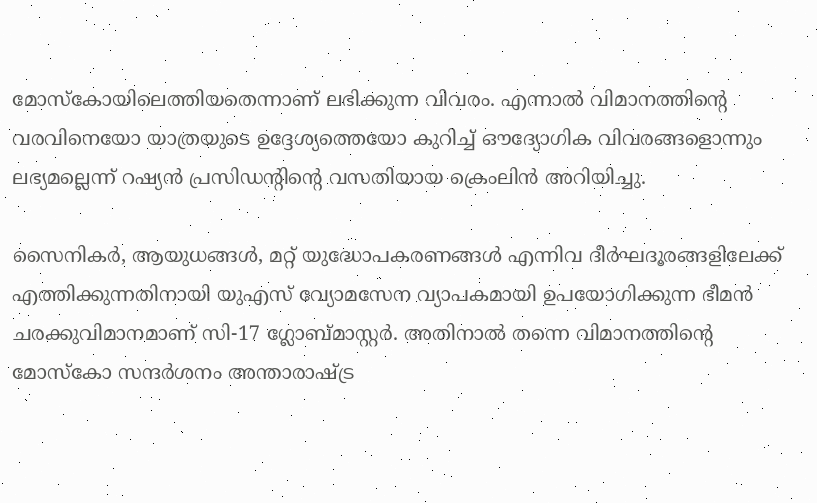മോസ്കോയിലെത്തിയതെന്നാണ് ലഭിക്കുന്ന വിവരം. എന്നാൽ വിമാനത്തിന്റെ വരവിനെയോ യാത്രയുടെ ഉദ്ദേശ്യത്തെയോ കുറിച്ച് ഔദ്യോഗിക വിവരങ്ങളൊന്നും ലഭ്യമല്ലെന്ന് റഷ്യൻ പ്രസിഡന്റിന്റെ വസതിയായ ക്രെംലിൻ അറിയിച്ചു.

സൈനികർ, ആയുധങ്ങൾ, മറ്റ് യുദ്ധോപകരണങ്ങൾ എന്നിവ ദീർഘദൂരങ്ങളിലേക്ക് എത്തിക്കുന്നതിനായി യുഎസ് വ്യോമസേന വ്യാപകമായി ഉപയോഗിക്കുന്ന ഭീമൻ ചരക്കുവിമാനമാണ് സി-17 ഗ്ലോബ്മാസ്റ്റർ. അതിനാൽ തന്നെ വിമാനത്തിന്റെ മോസ്കോ സന്ദർശനം അന്താരാഷ്ട്ര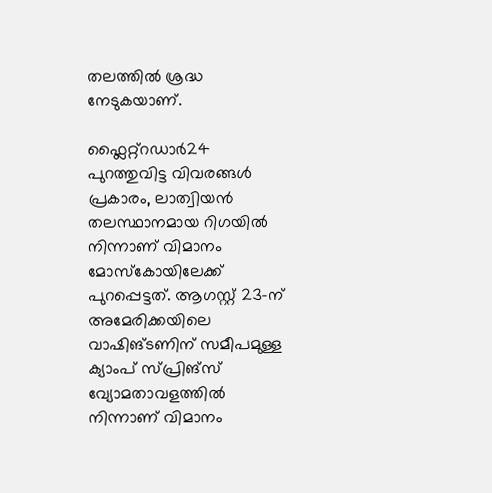തലത്തിൽ ശ്രദ്ധ നേടുകയാണ്.

ഫ്ലൈറ്റ്റഡാർ24 പുറത്തുവിട്ട വിവരങ്ങൾ പ്രകാരം, ലാത്വിയൻ തലസ്ഥാനമായ റിഗയിൽ നിന്നാണ് വിമാനം മോസ്കോയിലേക്ക് പുറപ്പെട്ടത്. ആഗസ്റ്റ് 23-ന് അമേരിക്കയിലെ വാഷിങ്ടണിന് സമീപമുള്ള ക്യാംപ് സ്പ്രിങ്സ് വ്യോമതാവളത്തിൽ നിന്നാണ് വിമാനം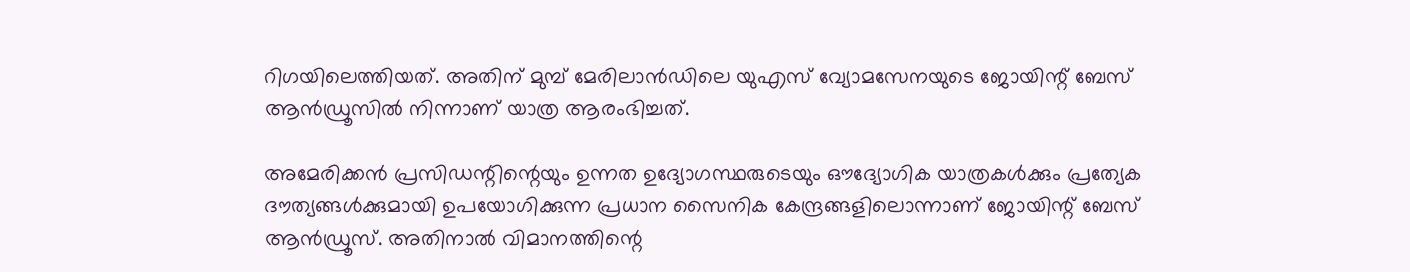റിഗയിലെത്തിയത്. അതിന് മുമ്പ് മേരിലാൻഡിലെ യുഎസ് വ്യോമസേനയുടെ ജോയിന്റ് ബേസ് ആൻഡ്രൂസിൽ നിന്നാണ് യാത്ര ആരംഭിച്ചത്.

അമേരിക്കൻ പ്രസിഡന്റിന്റെയും ഉന്നത ഉദ്യോഗസ്ഥരുടെയും ഔദ്യോഗിക യാത്രകൾക്കും പ്രത്യേക ദൗത്യങ്ങൾക്കുമായി ഉപയോഗിക്കുന്ന പ്രധാന സൈനിക കേന്ദ്രങ്ങളിലൊന്നാണ് ജോയിന്റ് ബേസ് ആൻഡ്രൂസ്. അതിനാൽ വിമാനത്തിന്റെ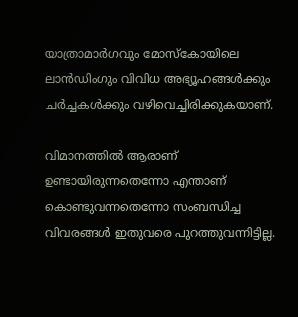യാത്രാമാർഗവും മോസ്കോയിലെ ലാൻഡിംഗും വിവിധ അഭ്യൂഹങ്ങൾക്കും ചർച്ചകൾക്കും വഴിവെച്ചിരിക്കുകയാണ്.

വിമാനത്തിൽ ആരാണ് ഉണ്ടായിരുന്നതെന്നോ എന്താണ് കൊണ്ടുവന്നതെന്നോ സംബന്ധിച്ച വിവരങ്ങൾ ഇതുവരെ പുറത്തുവന്നിട്ടില്ല.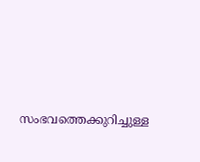സംഭവത്തെക്കുറിച്ചുള്ള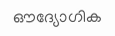ഔദ്യോഗിക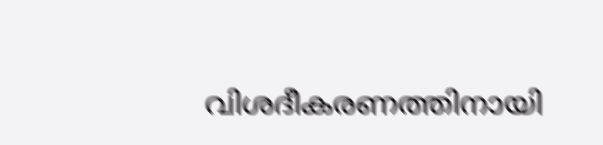വിശദീകരണത്തിനായി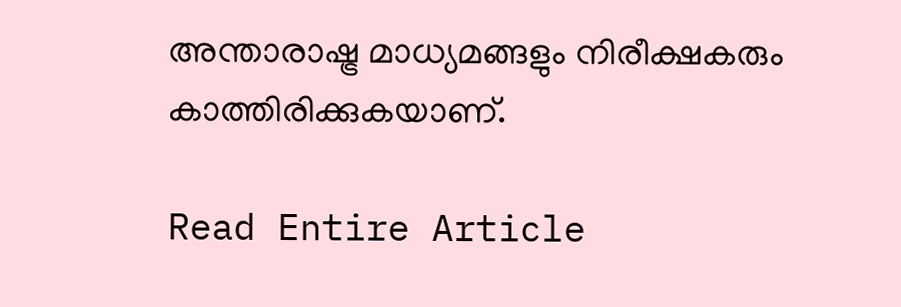അന്താരാഷ്ട്ര മാധ്യമങ്ങളും നിരീക്ഷകരും കാത്തിരിക്കുകയാണ്.

Read Entire Article